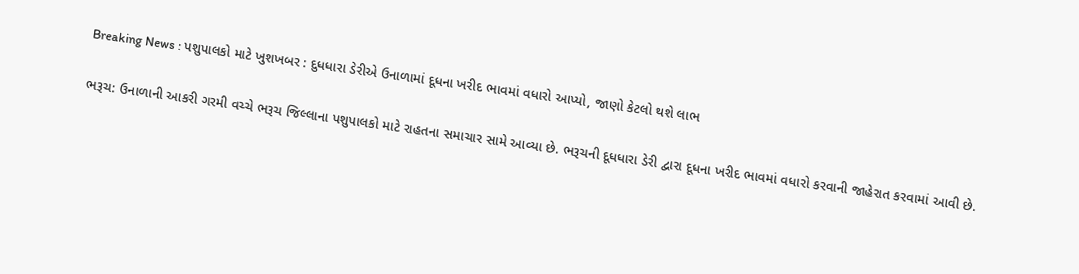Breaking News : પશુપાલકો માટે ખુશખબર : દુધધારા ડેરીએ ઉનાળામાં દૂધના ખરીદ ભાવમાં વધારો આપ્યો, જાણો કેટલો થશે લાભ

ભરૂચ: ઉનાળાની આકરી ગરમી વચ્ચે ભરૂચ જિલ્લાના પશુપાલકો માટે રાહતના સમાચાર સામે આવ્યા છે. ભરૂચની દૂધધારા ડેરી દ્વારા દૂધના ખરીદ ભાવમાં વધારો કરવાની જાહેરાત કરવામાં આવી છે.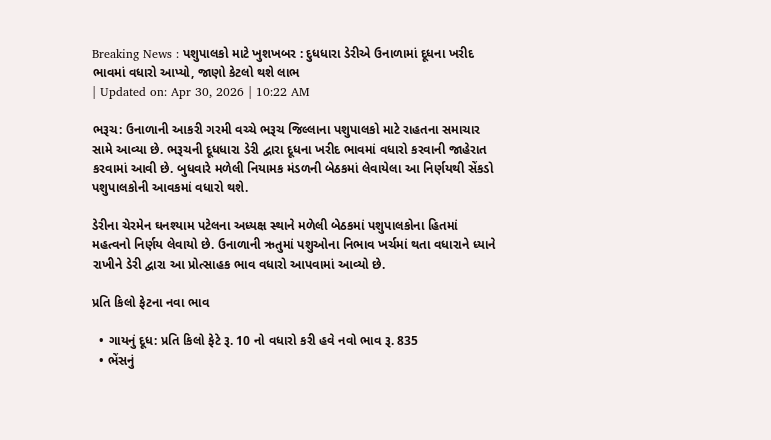Breaking News : પશુપાલકો માટે ખુશખબર : દુધધારા ડેરીએ ઉનાળામાં દૂધના ખરીદ ભાવમાં વધારો આપ્યો, જાણો કેટલો થશે લાભ
| Updated on: Apr 30, 2026 | 10:22 AM

ભરૂચ: ઉનાળાની આકરી ગરમી વચ્ચે ભરૂચ જિલ્લાના પશુપાલકો માટે રાહતના સમાચાર સામે આવ્યા છે. ભરૂચની દૂધધારા ડેરી દ્વારા દૂધના ખરીદ ભાવમાં વધારો કરવાની જાહેરાત કરવામાં આવી છે. બુધવારે મળેલી નિયામક મંડળની બેઠકમાં લેવાયેલા આ નિર્ણયથી સેંકડો પશુપાલકોની આવકમાં વધારો થશે.

ડેરીના ચેરમેન ઘનશ્યામ પટેલના અધ્યક્ષ સ્થાને મળેલી બેઠકમાં પશુપાલકોના હિતમાં મહત્વનો નિર્ણય લેવાયો છે. ઉનાળાની ઋતુમાં પશુઓના નિભાવ ખર્ચમાં થતા વધારાને ધ્યાને રાખીને ડેરી દ્વારા આ પ્રોત્સાહક ભાવ વધારો આપવામાં આવ્યો છે.

પ્રતિ કિલો ફેટના નવા ભાવ

  • ગાયનું દૂધ: પ્રતિ કિલો ફેટે રૂ. 10 નો વધારો કરી હવે નવો ભાવ રૂ. 835
  • ભેંસનું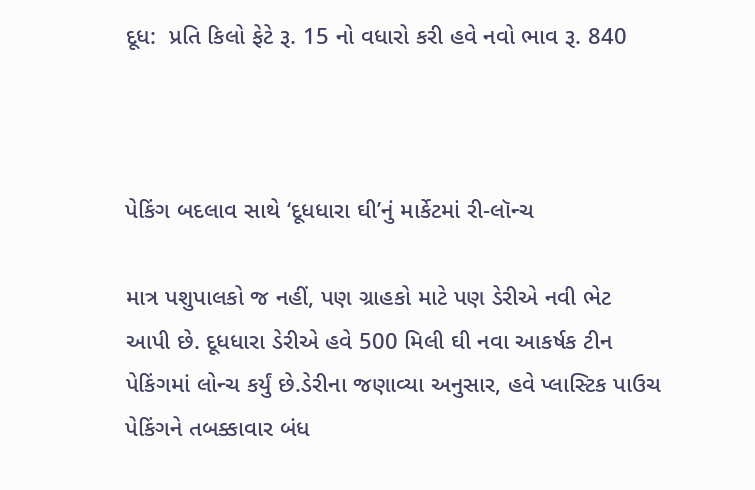દૂધ:  પ્રતિ કિલો ફેટે રૂ. 15 નો વધારો કરી હવે નવો ભાવ રૂ. 840



પેકિંગ બદલાવ સાથે ‘દૂધધારા ઘી’નું માર્કેટમાં રી-લૉન્ચ

માત્ર પશુપાલકો જ નહીં, પણ ગ્રાહકો માટે પણ ડેરીએ નવી ભેટ આપી છે. દૂધધારા ડેરીએ હવે 500 મિલી ઘી નવા આકર્ષક ટીન પેકિંગમાં લોન્ચ કર્યું છે.ડેરીના જણાવ્યા અનુસાર, હવે પ્લાસ્ટિક પાઉચ પેકિંગને તબક્કાવાર બંધ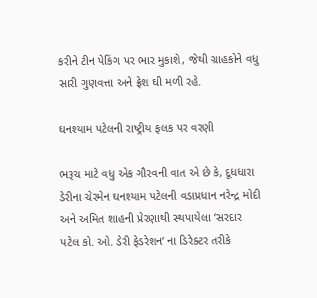કરીને ટીન પેકિંગ પર ભાર મુકાશે, જેથી ગ્રાહકોને વધુ સારી ગુણવત્તા અને ફ્રેશ ઘી મળી રહે.

ઘનશ્યામ પટેલની રાષ્ટ્રીય ફલક પર વરણી

ભરૂચ માટે વધુ એક ગૌરવની વાત એ છે કે, દૂધધારા ડેરીના ચેરમેન ઘનશ્યામ પટેલની વડાપ્રધાન નરેન્દ્ર મોદી અને અમિત શાહની પ્રેરણાથી સ્થપાયેલા ‘સરદાર પટેલ કો. ઓ. ડેરી ફેડરેશન’ ના ડિરેક્ટર તરીકે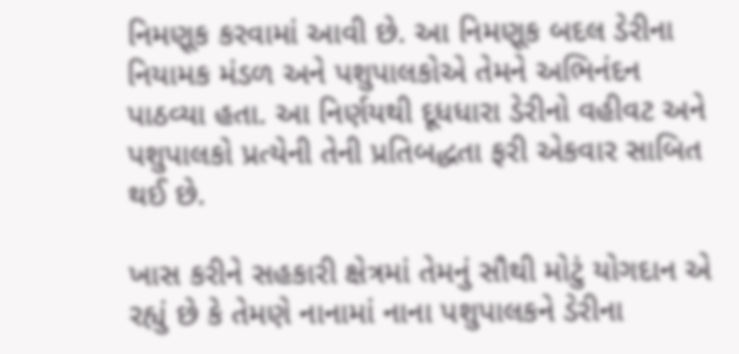નિમણૂક કરવામાં આવી છે. આ નિમણૂક બદલ ડેરીના નિયામક મંડળ અને પશુપાલકોએ તેમને અભિનંદન પાઠવ્યા હતા. આ નિર્ણયથી દૂધધારા ડેરીનો વહીવટ અને પશુપાલકો પ્રત્યેની તેની પ્રતિબદ્ધતા ફરી એકવાર સાબિત થઈ છે.

ખાસ કરીને સહકારી ક્ષેત્રમાં તેમનું સૌથી મોટું યોગદાન એ રહ્યું છે કે તેમણે નાનામાં નાના પશુપાલકને ડેરીના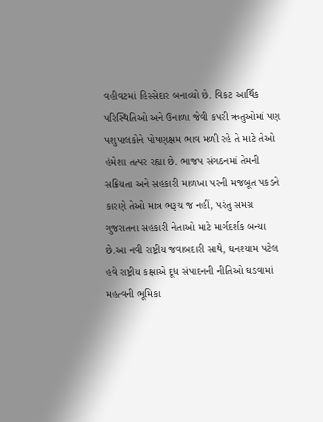વહીવટમાં હિસ્સેદાર બનાવ્યો છે. વિકટ આર્થિક પરિસ્થિતિઓ અને ઉનાળા જેવી કપરી ઋતુઓમાં પણ પશુપાલકોને પોષણક્ષમ ભાવ મળી રહે તે માટે તેઓ હંમેશા તત્પર રહ્યા છે. ભાજપ સંગઠનમાં તેમની સક્રિયતા અને સહકારી માળખા પરની મજબૂત પકડને કારણે તેઓ માત્ર ભરૂચ જ નહીં, પરંતુ સમગ્ર ગુજરાતના સહકારી નેતાઓ માટે માર્ગદર્શક બન્યા છે.આ નવી રાષ્ટ્રીય જવાબદારી સાથે, ઘનશ્યામ પટેલ હવે રાષ્ટ્રીય કક્ષાએ દૂધ સંપાદનની નીતિઓ ઘડવામાં મહત્વની ભૂમિકા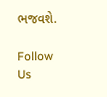ભજવશે.

Follow Us